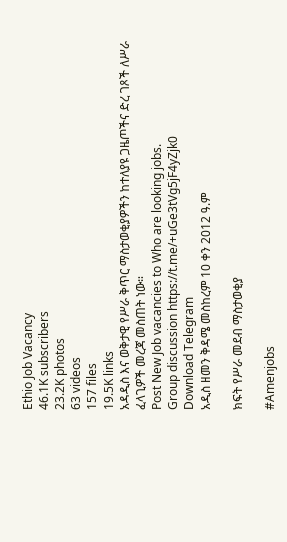Ethio Job Vacancy
46.1K subscribers
23.2K photos
63 videos
157 files
19.5K links
አዳዲስ እና ወቅታዊ የሥራ ቅጥር ማስታወቂያዎችን ከተለያዩ ጋዜጦችና ድረ ገጾች ለሥራ ፈላጊዎች መረጃ መስጠት ነው።
Post New Job vacancies to Who are looking jobs.
Group discussion https://t.me/+uGe3tVg5jF4yZjk0
Download Telegram
አዲስ ዘመን ቅዳሜ መስከረም 10 ቀን 2012 ዓ.ም

ክፍት የሥራ መደብ ማስታወቂያ

#Amenjobs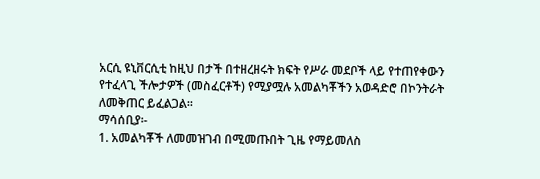አርሲ ዩኒቨርሲቲ ከዚህ በታች በተዘረዘሩት ክፍት የሥራ መደቦች ላይ የተጠየቀውን
የተፈላጊ ችሎታዎች (መስፈርቶች) የሚያሟሉ አመልካቾችን አወዳድሮ በኮንትራት
ለመቅጠር ይፈልጋል፡፡
ማሳሰቢያ፡-
1. አመልካቾች ለመመዝገብ በሚመጡበት ጊዜ የማይመለስ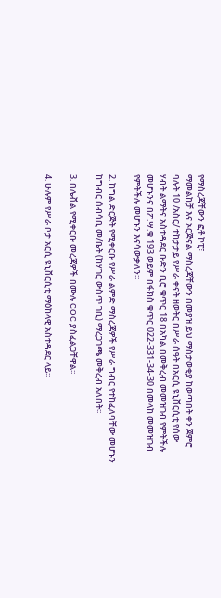የማስረጃቸውን ፎቶ ኮፒ፣
ማመልከቻ እና ኦርጅናል ማስረጃቸውን በመያዝ ይህ ማስታወቂያ ከወጣበት ቀን ጀምሮ
ባሉት 10 /አስር/ ተከታታይ የሥራ ቀናት ዘወትር በሥራ ሰዓት በአርሲ ዩኒቨርሲቲ የሰው
ሃብት ልማትና አስተዳደር ቡድን ቢሮ ቁጥር 18 በአካል በመቅረብ መመዝገብ የምትችሉ
መሆኑንና በፖ.ሣ.ቁ 193 ወይም በፋክስ ቁጥር 022-331-34-30 በመላከ መመዝገብ
የምትችሉ መሆኑን እናሳውቃለን፡፡

2. ከግል ድርጅት የሚቀርቡ የሥራ ልምድ ማስረጃዎች የሥራ ግብር የተከፈለባቸው መሆኑን
ከግብር ሰብሳቢ መ/ቤት (ከሃገር ውስጥ ገቢ) ማረጋገጫ መቅረብ አለበት፡፡

3. በሌቭል የሚቀርቡ መረጃዎች በሙሉ COC ያስፈልጋቸዋል፡፡

4. ሁሉም የሥራ ቦታ አርሲ ዩኒቨርሲቲ ማዕከላዊ አስተዳደር ላይ፡፡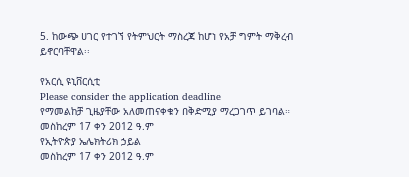5. ከውጭ ሀገር የተገኘ የትምህርት ማስረጃ ከሆነ የአቻ ግምት ማቅረብ ይኖርባቸዋል፡፡

የአርሲ ዩኒቨርሲቲ
Please consider the application deadline
የማመልከቻ ጊዜያቸው አለመጠናቀቁን በቅድሚያ ማረጋገጥ ይገባል።
መስከረም 17 ቀን 2012 ዓ.ም
የኢትዮጵያ ኤሌክትሪክ ኃይል
መስከረም 17 ቀን 2012 ዓ.ም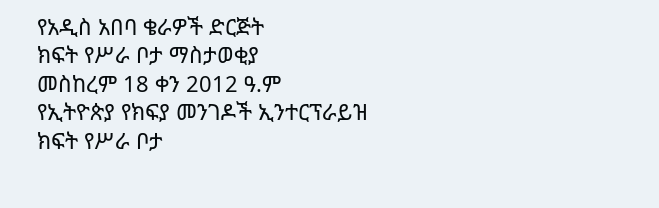የአዲስ አበባ ቄራዎች ድርጅት
ክፍት የሥራ ቦታ ማስታወቂያ
መስከረም 18 ቀን 2012 ዓ.ም
የኢትዮጵያ የክፍያ መንገዶች ኢንተርፕራይዝ
ክፍት የሥራ ቦታ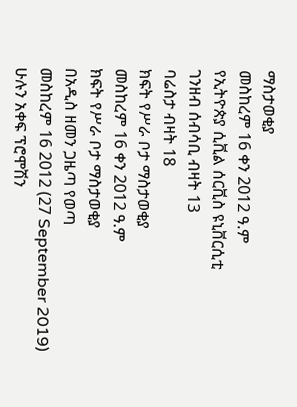ማስታወቂያ
መስከረም 16 ቀን 2012 ዓ.ም
የኢትዮጵያ ሲቪል ሰርቪስ ዩኒቨርሲቲ
ገንዘብ ሰብሳቢ ብዛት 13
ባሬስታ ብዛት 18
ክፍት የሥራ ቦታ ማስታወቂያ
መስከረም 16 ቀን 2012 ዓ.ም
ክፍት የሥራ ቦታ ማስታወቂያ
በአዲስ ዘመን ጋዜጣ የወጣ
መስከረም 16 2012 (27 September 2019)
ሁሉን አቀፍ ፕሮሞሽን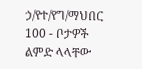ኃ/የተ/የግ/ማህበር
100 - ቦታዎች ልምድ ላላቸው